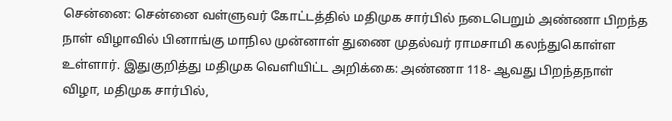சென்னை: சென்னை வள்ளுவர் கோட்டத்தில் மதிமுக சார்பில் நடைபெறும் அண்ணா பிறந்த நாள் விழாவில் பினாங்கு மாநில முன்னாள் துணை முதல்வர் ராமசாமி கலந்துகொள்ள உள்ளார். இதுகுறித்து மதிமுக வெளியிட்ட அறிக்கை: அண்ணா 118- ஆவது பிறந்தநாள் விழா, மதிமுக சார்பில்,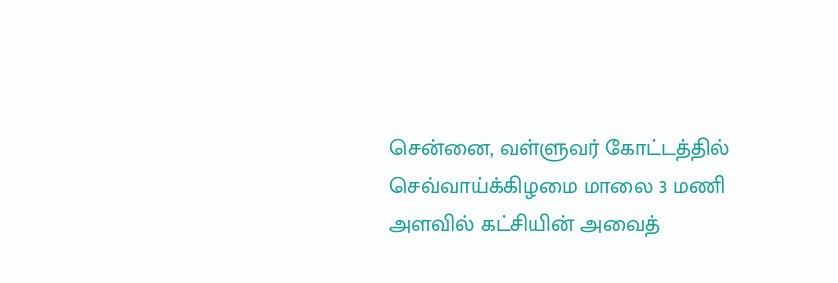சென்னை, வள்ளுவர் கோட்டத்தில் செவ்வாய்க்கிழமை மாலை 3 மணி அளவில் கட்சியின் அவைத்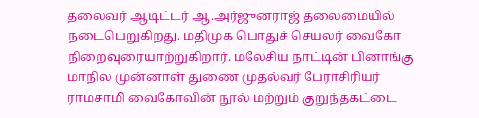தலைவர் ஆடிட்டர் ஆ.அர்ஜுனராஜ் தலைமையில் நடைபெறுகிறது. மதிமுக பொதுச் செயலர் வைகோ நிறைவுரையாற்றுகிறார். மலேசிய நாட்டின் பினாங்கு மாநில முன்னாள் துணை முதல்வர் பேராசிரியர் ராமசாமி வைகோவின் நூல் மற்றும் குறுந்தகட்டை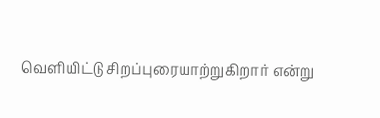வெளியிட்டு சிறப்புரையாற்றுகிறார் என்று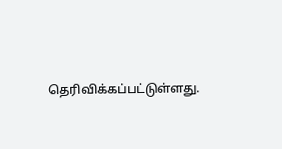தெரிவிக்கப்பட்டுள்ளது.